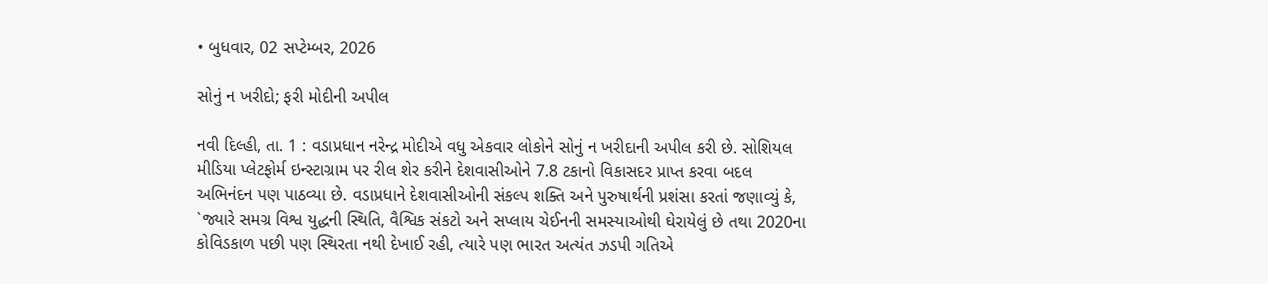• બુધવાર, 02 સપ્ટેમ્બર, 2026

સોનું ન ખરીદો; ફરી મોદીની અપીલ

નવી દિલ્હી, તા. 1 : વડાપ્રધાન નરેન્દ્ર મોદીએ વધુ એકવાર લોકોને સોનું ન ખરીદાની અપીલ કરી છે. સોશિયલ મીડિયા પ્લેટફોર્મ ઇન્સ્ટાગ્રામ પર રીલ શેર કરીને દેશવાસીઓને 7.8 ટકાનો વિકાસદર પ્રાપ્ત કરવા બદલ અભિનંદન પણ પાઠવ્યા છે. વડાપ્રધાને દેશવાસીઓની સંકલ્પ શક્તિ અને પુરુષાર્થની પ્રશંસા કરતાં જણાવ્યું કે, `જ્યારે સમગ્ર વિશ્વ યુદ્ધની સ્થિતિ, વૈશ્વિક સંકટો અને સપ્લાય ચેઈનની સમસ્યાઓથી ઘેરાયેલું છે તથા 2020ના કોવિડકાળ પછી પણ સ્થિરતા નથી દેખાઈ રહી, ત્યારે પણ ભારત અત્યંત ઝડપી ગતિએ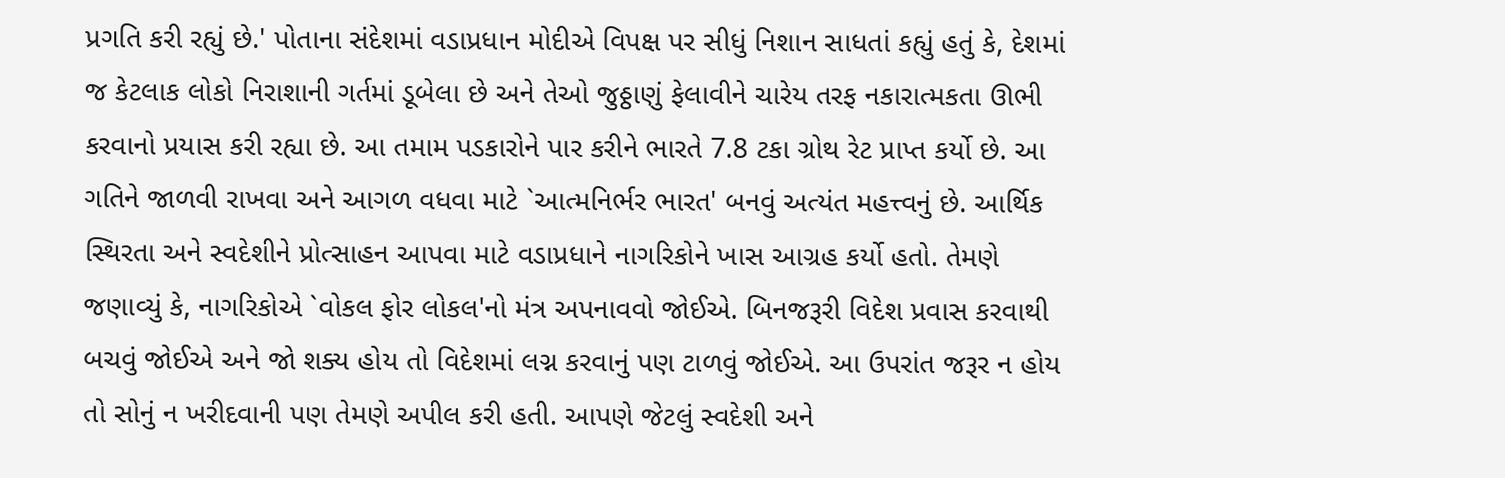પ્રગતિ કરી રહ્યું છે.' પોતાના સંદેશમાં વડાપ્રધાન મોદીએ વિપક્ષ પર સીધું નિશાન સાધતાં કહ્યું હતું કે, દેશમાં જ કેટલાક લોકો નિરાશાની ગર્તમાં ડૂબેલા છે અને તેઓ જુઠ્ઠાણું ફેલાવીને ચારેય તરફ નકારાત્મકતા ઊભી કરવાનો પ્રયાસ કરી રહ્યા છે. આ તમામ પડકારોને પાર કરીને ભારતે 7.8 ટકા ગ્રોથ રેટ પ્રાપ્ત કર્યો છે. આ ગતિને જાળવી રાખવા અને આગળ વધવા માટે `આત્મનિર્ભર ભારત' બનવું અત્યંત મહત્ત્વનું છે. આર્થિક સ્થિરતા અને સ્વદેશીને પ્રોત્સાહન આપવા માટે વડાપ્રધાને નાગરિકોને ખાસ આગ્રહ કર્યો હતો. તેમણે જણાવ્યું કે, નાગરિકોએ `વોકલ ફોર લોકલ'નો મંત્ર અપનાવવો જોઈએ. બિનજરૂરી વિદેશ પ્રવાસ કરવાથી બચવું જોઈએ અને જો શક્ય હોય તો વિદેશમાં લગ્ન કરવાનું પણ ટાળવું જોઈએ. આ ઉપરાંત જરૂર ન હોય તો સોનું ન ખરીદવાની પણ તેમણે અપીલ કરી હતી. આપણે જેટલું સ્વદેશી અને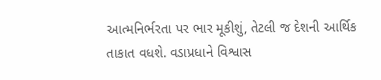આત્મનિર્ભરતા પર ભાર મૂકીશું, તેટલી જ દેશની આર્થિક તાકાત વધશે. વડાપ્રધાને વિશ્વાસ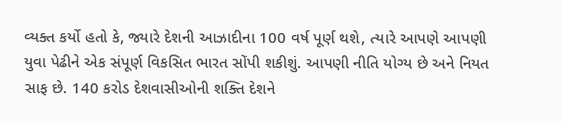વ્યક્ત કર્યો હતો કે, જ્યારે દેશની આઝાદીના 100 વર્ષ પૂર્ણ થશે, ત્યારે આપણે આપણી યુવા પેઢીને એક સંપૂર્ણ વિકસિત ભારત સોંપી શકીશું. આપણી નીતિ યોગ્ય છે અને નિયત સાફ છે. 140 કરોડ દેશવાસીઓની શક્તિ દેશને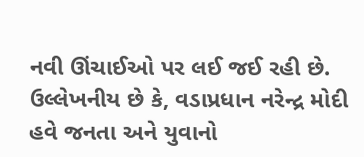નવી ઊંચાઈઓ પર લઈ જઈ રહી છે. ઉલ્લેખનીય છે કે, વડાપ્રધાન નરેન્દ્ર મોદી હવે જનતા અને યુવાનો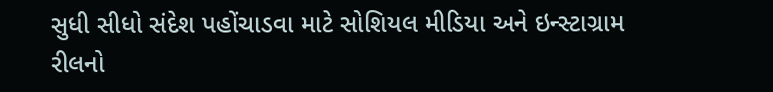સુધી સીધો સંદેશ પહોંચાડવા માટે સોશિયલ મીડિયા અને ઇન્સ્ટાગ્રામ રીલનો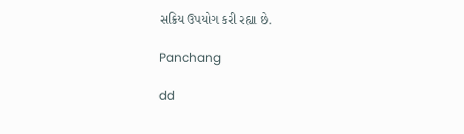સક્રિય ઉપયોગ કરી રહ્યા છે.

Panchang

dd